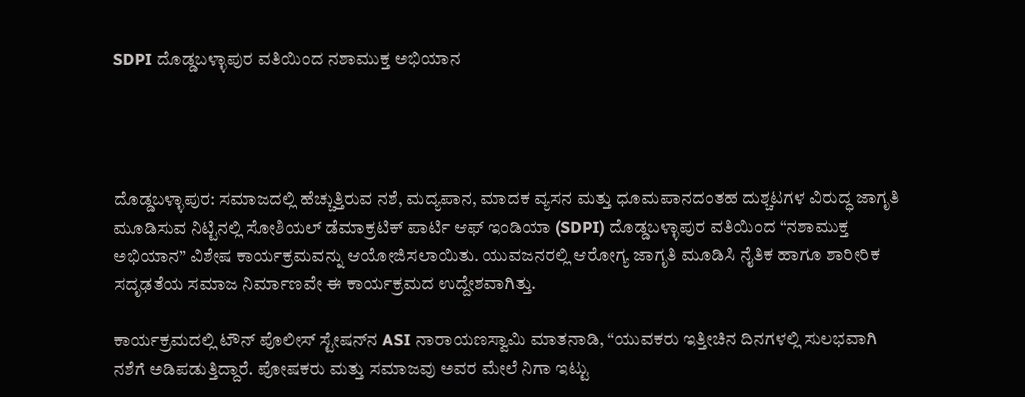SDPI ದೊಡ್ಡಬಳ್ಳಾಪುರ ವತಿಯಿಂದ ನಶಾಮುಕ್ತ ಅಭಿಯಾನ




ದೊಡ್ಡಬಳ್ಳಾಪುರ: ಸಮಾಜದಲ್ಲಿ ಹೆಚ್ಚುತ್ತಿರುವ ನಶೆ, ಮದ್ಯಪಾನ, ಮಾದಕ ವ್ಯಸನ ಮತ್ತು ಧೂಮಪಾನದಂತಹ ದುಶ್ಚಟಗಳ ವಿರುದ್ಧ ಜಾಗೃತಿ ಮೂಡಿಸುವ ನಿಟ್ಟಿನಲ್ಲಿ ಸೋಶಿಯಲ್ ಡೆಮಾಕ್ರಟಿಕ್ ಪಾರ್ಟಿ ಆಫ್ ಇಂಡಿಯಾ (SDPI) ದೊಡ್ಡಬಳ್ಳಾಪುರ ವತಿಯಿಂದ “ನಶಾಮುಕ್ತ ಅಭಿಯಾನ” ವಿಶೇಷ ಕಾರ್ಯಕ್ರಮವನ್ನು ಆಯೋಜಿಸಲಾಯಿತು. ಯುವಜನರಲ್ಲಿ ಆರೋಗ್ಯ ಜಾಗೃತಿ ಮೂಡಿಸಿ ನೈತಿಕ ಹಾಗೂ ಶಾರೀರಿಕ ಸದೃಢತೆಯ ಸಮಾಜ ನಿರ್ಮಾಣವೇ ಈ ಕಾರ್ಯಕ್ರಮದ ಉದ್ದೇಶವಾಗಿತ್ತು.

ಕಾರ್ಯಕ್ರಮದಲ್ಲಿ ಟೌನ್ ಪೊಲೀಸ್ ಸ್ಟೇಷನ್‌ನ ASI ನಾರಾಯಣಸ್ವಾಮಿ ಮಾತನಾಡಿ, “ಯುವಕರು ಇತ್ತೀಚಿನ ದಿನಗಳಲ್ಲಿ ಸುಲಭವಾಗಿ ನಶೆಗೆ ಅಡಿಪಡುತ್ತಿದ್ದಾರೆ. ಪೋಷಕರು ಮತ್ತು ಸಮಾಜವು ಅವರ ಮೇಲೆ ನಿಗಾ ಇಟ್ಟು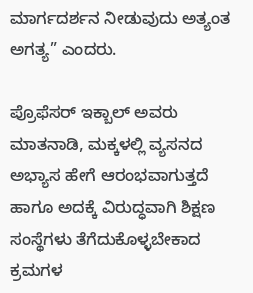ಮಾರ್ಗದರ್ಶನ ನೀಡುವುದು ಅತ್ಯಂತ ಅಗತ್ಯ” ಎಂದರು.

ಪ್ರೊಫೆಸರ್ ಇಕ್ಬಾಲ್ ಅವರು ಮಾತನಾಡಿ, ಮಕ್ಕಳಲ್ಲಿ ವ್ಯಸನದ ಅಭ್ಯಾಸ ಹೇಗೆ ಆರಂಭವಾಗುತ್ತದೆ ಹಾಗೂ ಅದಕ್ಕೆ ವಿರುದ್ಧವಾಗಿ ಶಿಕ್ಷಣ ಸಂಸ್ಥೆಗಳು ತೆಗೆದುಕೊಳ್ಳಬೇಕಾದ ಕ್ರಮಗಳ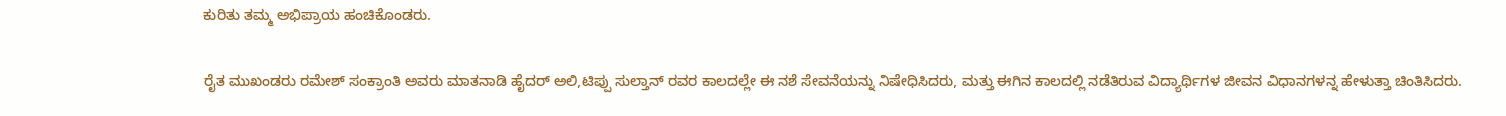ಕುರಿತು ತಮ್ಮ ಅಭಿಪ್ರಾಯ ಹಂಚಿಕೊಂಡರು.

ರೈತ ಮುಖಂಡರು ರಮೇಶ್ ಸಂಕ್ರಾಂತಿ ಅವರು ಮಾತನಾಡಿ ಹೈದರ್ ಅಲಿ,ಟಿಪ್ಪು ಸುಲ್ತಾನ್ ರವರ ಕಾಲದಲ್ಲೇ ಈ ನಶೆ ಸೇವನೆಯನ್ನು ನಿಷೇಧಿಸಿದರು, ಮತ್ತು ಈಗಿನ ಕಾಲದಲ್ಲಿ ನಡೆತಿರುವ ವಿದ್ಯಾರ್ಥಿಗಳ ಜೀವನ ವಿಧಾನಗಳನ್ನ ಹೇಳುತ್ತಾ ಚಿಂತಿಸಿದರು.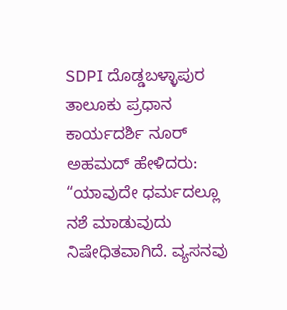SDPI ದೊಡ್ಡಬಳ್ಳಾಪುರ ತಾಲೂಕು ಪ್ರಧಾನ ಕಾರ್ಯದರ್ಶಿ ನೂರ್ ಅಹಮದ್ ಹೇಳಿದರು: “ಯಾವುದೇ ಧರ್ಮದಲ್ಲೂ ನಶೆ ಮಾಡುವುದು ನಿಷೇಧಿತವಾಗಿದೆ. ವ್ಯಸನವು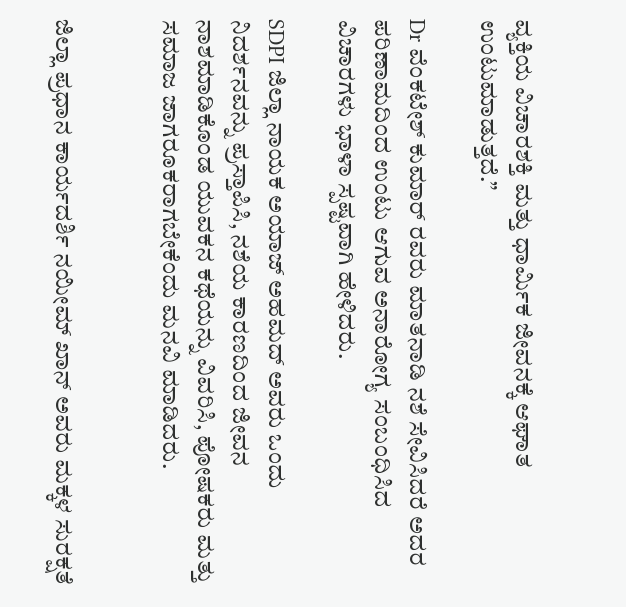ವ್ಯಕ್ತಿಯ ವಿಚಾರಶಕ್ತಿ ಮತ್ತು ಧಾರ್ಮಿಕ ಜೀವನಕ್ಕೆ ಆಘಾತ ಉಂಟುಮಾಡುತ್ತದೆ.”

Dr ವೆಂಕಟೇಶ್ ಕುಮಾರ್ ರವರು ಮಾತನಾಡಿ ನಶೆ ಸೇವಿಸಿದರೆ ಅದರ ಪರಿಣಾಮದಿಂದ ಉಂಟು ಆಗುವ ಅನಾರೋಗ್ಯ ಸಂಬಂಧಿಸಿದ ವಿಚಾರಗಳು ಭಾಳಾ ಸ್ಪಷ್ಟವಾಗಿ ಹೇಳಿದರು.

SDPI ಜಿಲ್ಲಾ ನಾಯಕ ಅಯಾಜ್ ಅಹಮದ್ ಅವರು ಒಂದು ನಿದರ್ಶನವನ್ನು ಪ್ರಸ್ತಾಪಿಸಿ, ನಶೆಯ ಕಾರಣದಿಂದ ಜೀವನ ನಾಶಮಾಡಿಕೊಂಡ ಯುವಕನ ಕಥೆಯನ್ನು ವಿವರಿಸಿ, ಪೋಷಕರು ಮತ್ತು ಸಮಾಜ ಜಾಗರೂಕರಾಗಬೇಕೆಂದು ಮನವಿ ಮಾಡಿದರು.


ಜಿಲ್ಲಾ ಪ್ರಧಾನ ಕಾರ್ಯದರ್ಶಿ ನಯೀಮ್ ಖಾನ್ ಅವರು ಮಕ್ಕಳ ಸುರಕ್ಷತೆ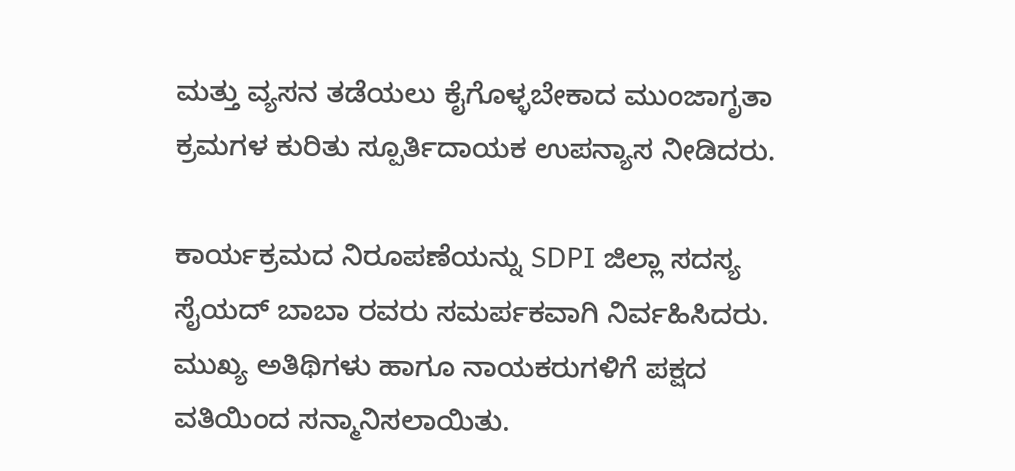ಮತ್ತು ವ್ಯಸನ ತಡೆಯಲು ಕೈಗೊಳ್ಳಬೇಕಾದ ಮುಂಜಾಗೃತಾ ಕ್ರಮಗಳ ಕುರಿತು ಸ್ಪೂರ್ತಿದಾಯಕ ಉಪನ್ಯಾಸ ನೀಡಿದರು.

ಕಾರ್ಯಕ್ರಮದ ನಿರೂಪಣೆಯನ್ನು SDPI ಜಿಲ್ಲಾ ಸದಸ್ಯ ಸೈಯದ್ ಬಾಬಾ ರವರು ಸಮರ್ಪಕವಾಗಿ ನಿರ್ವಹಿಸಿದರು. ಮುಖ್ಯ ಅತಿಥಿಗಳು ಹಾಗೂ ನಾಯಕರುಗಳಿಗೆ ಪಕ್ಷದ ವತಿಯಿಂದ ಸನ್ಮಾನಿಸಲಾಯಿತು.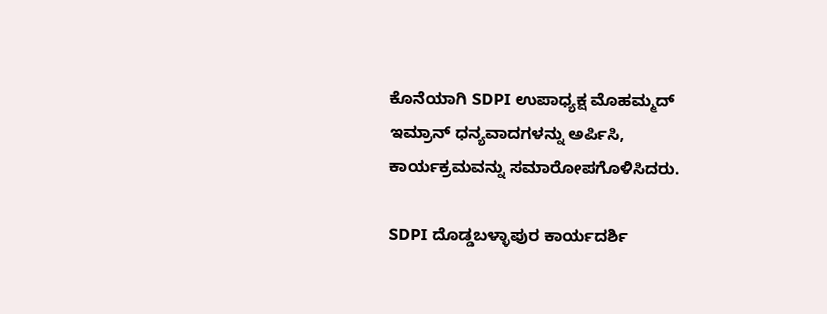ಕೊನೆಯಾಗಿ SDPI ಉಪಾಧ್ಯಕ್ಷ ಮೊಹಮ್ಮದ್ ಇಮ್ರಾನ್ ಧನ್ಯವಾದಗಳನ್ನು ಅರ್ಪಿಸಿ, ಕಾರ್ಯಕ್ರಮವನ್ನು ಸಮಾರೋಪಗೊಳಿಸಿದರು.

SDPI ದೊಡ್ಡಬಳ್ಳಾಪುರ ಕಾರ್ಯದರ್ಶಿ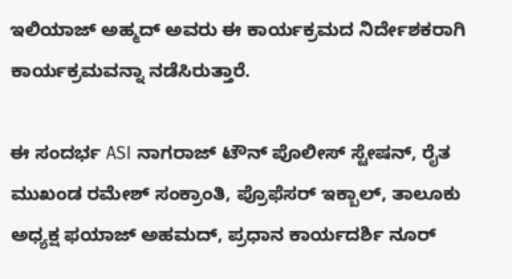ಇಲಿಯಾಜ್ ಅಹ್ಮದ್ ಅವರು ಈ ಕಾರ್ಯಕ್ರಮದ ನಿರ್ದೇಶಕರಾಗಿ ಕಾರ್ಯಕ್ರಮವನ್ನಾ ನಡೆಸಿರುತ್ತಾರೆ.

ಈ ಸಂದರ್ಭ ASI ನಾಗರಾಜ್ ಟೌನ್ ಪೊಲೀಸ್ ಸ್ಟೇಷನ್, ರೈತ ಮುಖಂಡ ರಮೇಶ್ ಸಂಕ್ರಾಂತಿ, ಪ್ರೊಫೆಸರ್ ಇಕ್ಬಾಲ್, ತಾಲೂಕು ಅಧ್ಯಕ್ಷ ಫಯಾಜ್ ಅಹಮದ್, ಪ್ರಧಾನ ಕಾರ್ಯದರ್ಶಿ ನೂರ್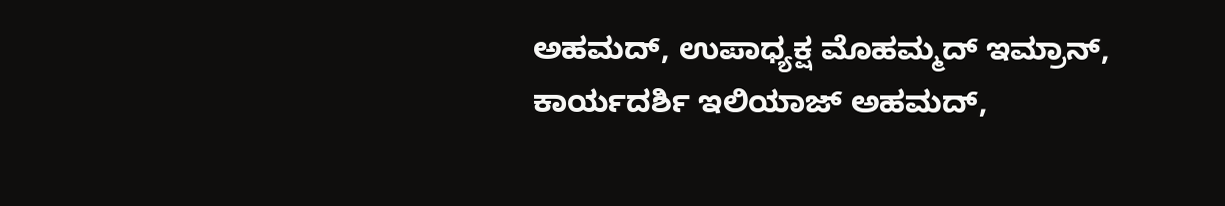ಅಹಮದ್, ಉಪಾಧ್ಯಕ್ಷ ಮೊಹಮ್ಮದ್ ಇಮ್ರಾನ್, ಕಾರ್ಯದರ್ಶಿ ಇಲಿಯಾಜ್ ಅಹಮದ್,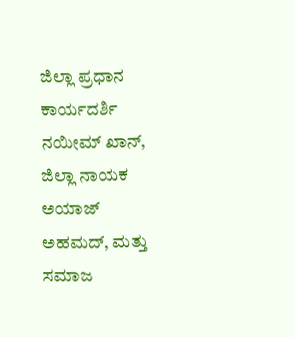ಜಿಲ್ಲಾ ಪ್ರಧಾನ ಕಾರ್ಯದರ್ಶಿ ನಯೀಮ್ ಖಾನ್, ಜಿಲ್ಲಾ ನಾಯಕ ಅಯಾಜ್ ಅಹಮದ್, ಮತ್ತು ಸಮಾಜ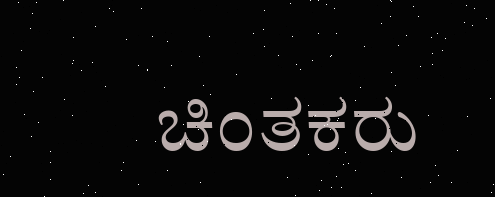ಚಿಂತಕರು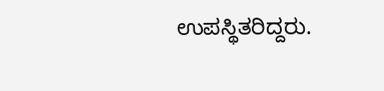ಉಪಸ್ಥಿತರಿದ್ದರು.